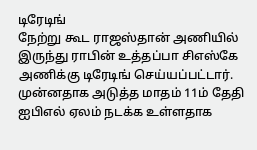டிரேடிங்
நேற்று கூட ராஜஸ்தான் அணியில் இருந்து ராபின் உத்தப்பா சிஎஸ்கே அணிக்கு டிரேடிங் செய்யப்பட்டார். முன்னதாக அடுத்த மாதம் 11ம் தேதி ஐபிஎல் ஏலம் நடக்க உள்ளதாக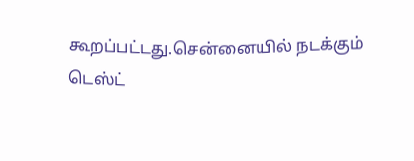கூறப்பட்டது.சென்னையில் நடக்கும் டெஸ்ட்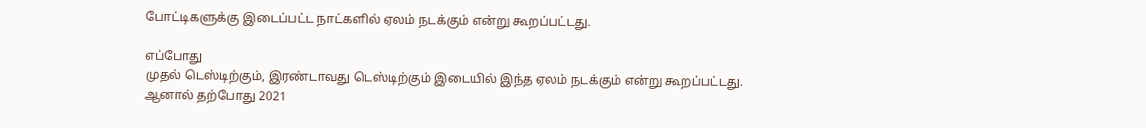போட்டிகளுக்கு இடைப்பட்ட நாட்களில் ஏலம் நடக்கும் என்று கூறப்பட்டது.

எப்போது
முதல் டெஸ்டிற்கும், இரண்டாவது டெஸ்டிற்கும் இடையில் இந்த ஏலம் நடக்கும் என்று கூறப்பட்டது. ஆனால் தற்போது 2021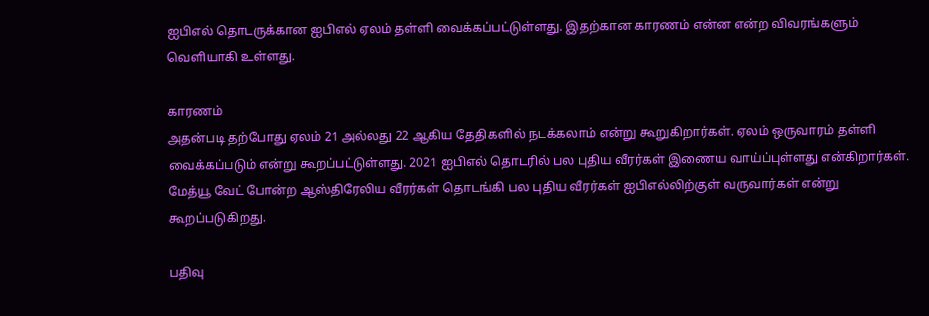ஐபிஎல் தொடருக்கான ஐபிஎல் ஏலம் தள்ளி வைக்கப்பட்டுள்ளது. இதற்கான காரணம் என்ன என்ற விவரங்களும் வெளியாகி உள்ளது.

காரணம்
அதன்படி தற்போது ஏலம் 21 அல்லது 22 ஆகிய தேதிகளில் நடக்கலாம் என்று கூறுகிறார்கள். ஏலம் ஒருவாரம் தள்ளி வைக்கப்படும் என்று கூறப்பட்டுள்ளது. 2021 ஐபிஎல் தொடரில் பல புதிய வீரர்கள் இணைய வாய்ப்புள்ளது என்கிறார்கள். மேத்யூ வேட் போன்ற ஆஸ்திரேலிய வீரர்கள் தொடங்கி பல புதிய வீரர்கள் ஐபிஎல்லிற்குள் வருவார்கள் என்று கூறப்படுகிறது.

பதிவு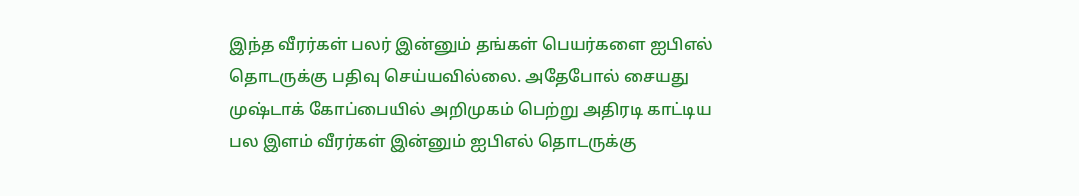இந்த வீரர்கள் பலர் இன்னும் தங்கள் பெயர்களை ஐபிஎல் தொடருக்கு பதிவு செய்யவில்லை. அதேபோல் சையது முஷ்டாக் கோப்பையில் அறிமுகம் பெற்று அதிரடி காட்டிய பல இளம் வீரர்கள் இன்னும் ஐபிஎல் தொடருக்கு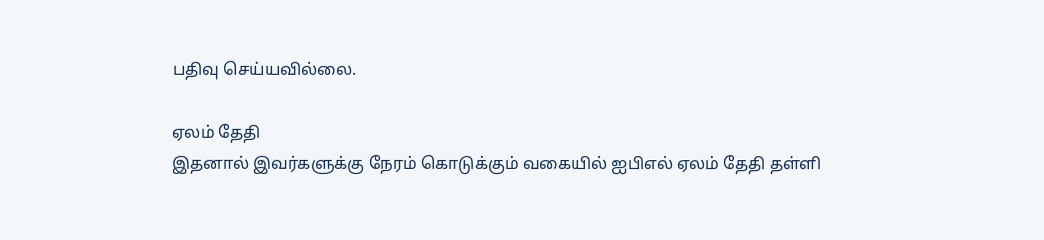பதிவு செய்யவில்லை.

ஏலம் தேதி
இதனால் இவர்களுக்கு நேரம் கொடுக்கும் வகையில் ஐபிஎல் ஏலம் தேதி தள்ளி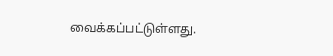வைக்கப்பட்டுள்ளது.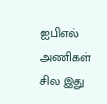ஐபிஎல் அணிகள் சில இது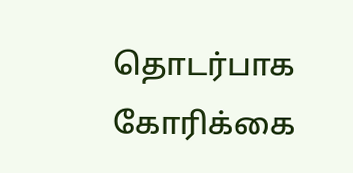தொடர்பாக கோரிக்கை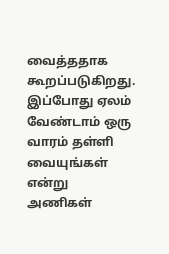வைத்ததாக கூறப்படுகிறது. இப்போது ஏலம் வேண்டாம் ஒரு வாரம் தள்ளி வையுங்கள் என்று அணிகள்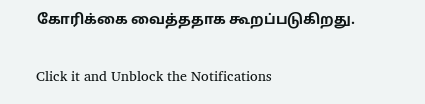கோரிக்கை வைத்ததாக கூறப்படுகிறது.


Click it and Unblock the Notifications